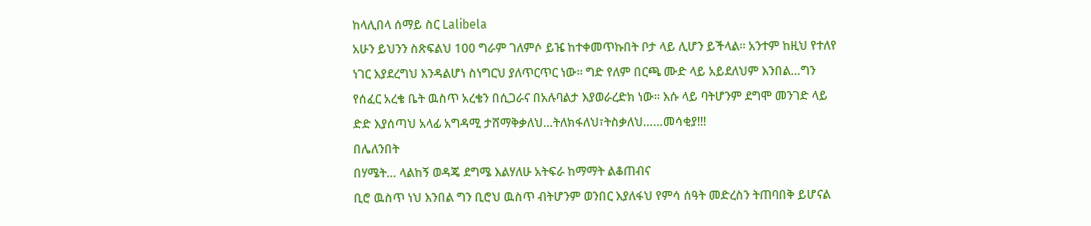ከላሊበላ ሰማይ ስር Lalibela
አሁን ይህንን ስጽፍልህ 100 ግራም ገለምሶ ይዤ ከተቀመጥኩበት ቦታ ላይ ሊሆን ይችላል፡፡ አንተም ከዚህ የተለየ ነገር እያደረግህ እንዳልሆነ ስነግርህ ያለጥርጥር ነው፡፡ ግድ የለም በርጫ ሙድ ላይ አይደለህም እንበል…ግን የሰፈር አረቄ ቤት ዉስጥ አረቄን በሲጋራና በአሉባልታ እያወራረድክ ነው፡፡ እሱ ላይ ባትሆንም ደግሞ መንገድ ላይ ድድ እያሰጣህ አላፊ አግዳሚ ታሸማቅቃለህ…ትለክፋለህ፣ትስቃለህ……መሳቂያ!!!
በሌለንበት
በሃሜት… ላልከኝ ወዳጄ ደግሜ እልሃለሁ አትፍራ ከማማት ልቆጠብና
ቢሮ ዉስጥ ነህ እንበል ግን ቢሮህ ዉስጥ ብትሆንም ወንበር እያለፋህ የምሳ ሰዓት መድረስን ትጠባበቅ ይሆናል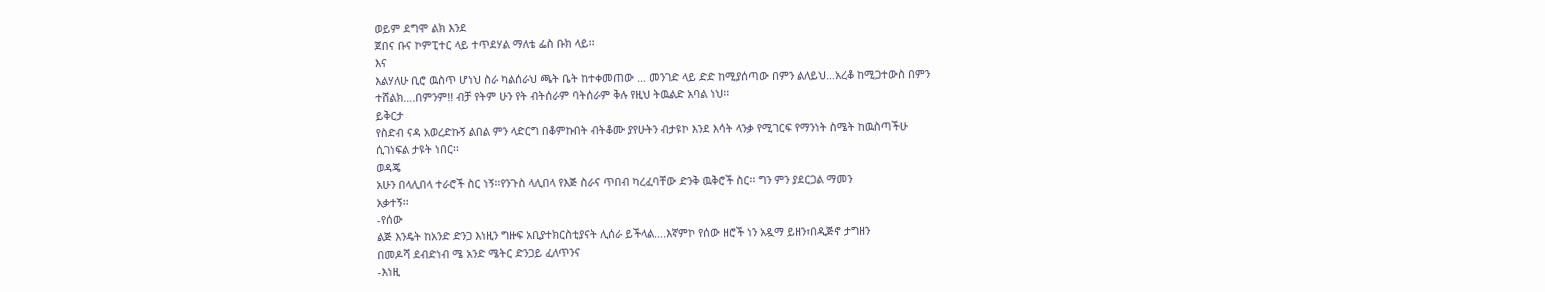ወይም ደግሞ ልክ እንደ
ጀበና ቡና ኮምፒተር ላይ ተጥደሃል ማለቴ ፌስ ቡክ ላይ፡፡
እና
እልሃለሁ ቢሮ ዉስጥ ሆነህ ስራ ካልሰራህ ጫት ቤት ከተቀመጠው … መንገድ ላይ ድድ ከሚያሰጣው በምን ልለይህ…አረቆ ከሚጋተውስ በምን
ተሸልክ….በምንም!! ብቻ የትም ሁን የት ብትሰራም ባትሰራም ቅሉ የዚህ ትዉልድ አባል ነህ፡፡
ይቅርታ
የስድብ ናዳ አወረድኩኝ ልበል ምን ላድርግ በቆምኩበት ብትቆሙ ያየሁትን ብታዩኮ እንደ እሳት ላንቃ የሚገርፍ የማንነት ስሜት ከዉስጣችሁ
ሲገነፍል ታዩት ነበር፡፡
ወዳጄ
አሁን በላሊበላ ተራሮች ስር ነኝ፡፡የንጉስ ላሊበላ የእጅ ስራና ጥበብ ካረፈባቸው ድንቅ ዉቅሮች ስር፡፡ ግን ምን ያደርጋል ማመን
አቃተኝ፡፡
-የሰው
ልጅ እንዴት ከአንድ ድንጋ እነዚን ግዙፍ አቢያተክርስቲያናት ሊሰራ ይችላል….እኛምኮ የሰው ዘሮች ነን አዷማ ይዘን፣በዲጅኖ ታግዘን
በመዶሻ ደብድነብ ሜ አንድ ሜትር ድንጋይ ፈለጥንና
-እነዚ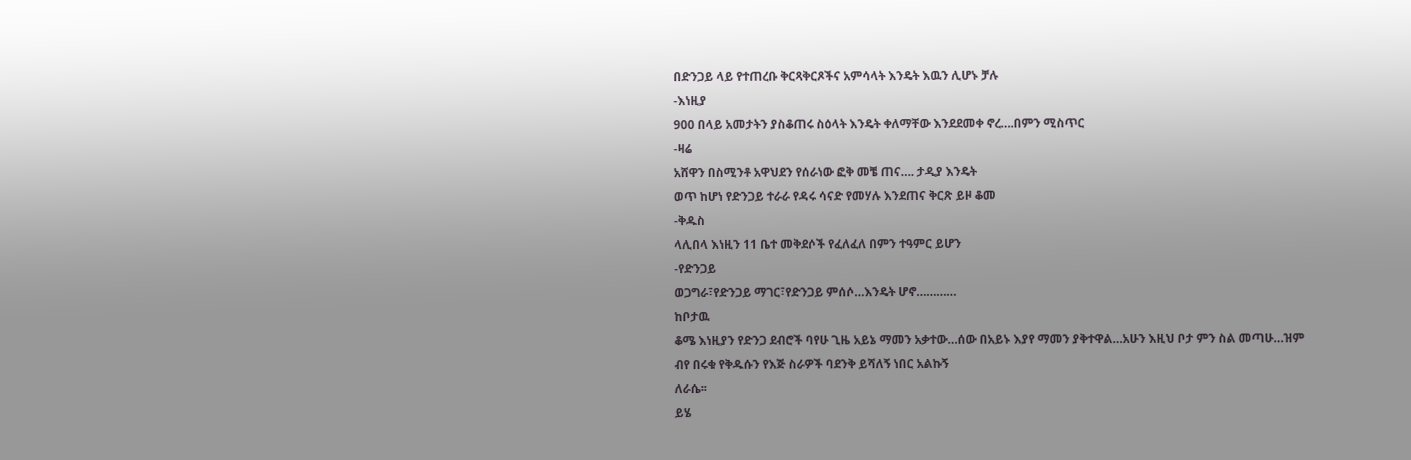በድንጋይ ላይ የተጠረቡ ቅርጻቅርጾችና አምሳላት እንዴት እዉን ሊሆኑ ቻሉ
-እነዚያ
900 በላይ አመታትን ያስቆጠሩ ስዕላት እንዴት ቀለማቸው እንደደመቀ ኖረ….በምን ሚስጥር
-ዛሬ
አሸዋን በስሚንቶ አዋህደን የሰራነው ፎቅ መቼ ጠና…. ታዲያ እንዴት
ወጥ ከሆነ የድንጋይ ተራራ የዳሩ ሳናድ የመሃሉ እንደጠና ቅርጽ ይዞ ቆመ
-ቅዱስ
ላሊበላ እነዚን 11 ቤተ መቅደሶች የፈለፈለ በምን ተዓምር ይሆን
-የድንጋይ
ወጋግራ፣የድንጋይ ማገር፣የድንጋይ ምሰሶ…እንዴት ሆኖ…………
ከቦታዉ
ቆሜ እነዚያን የድንጋ ደብሮች ባየሁ ጊዜ አይኔ ማመን አቃተው…ሰው በአይኑ እያየ ማመን ያቅተዋል…አሁን እዚህ ቦታ ምን ስል መጣሁ…ዝም
ብየ በሩቁ የቅዱሱን የእጅ ስራዎች ባደንቅ ይሻለኝ ነበር አልኩኝ
ለራሴ፡፡
ይሄ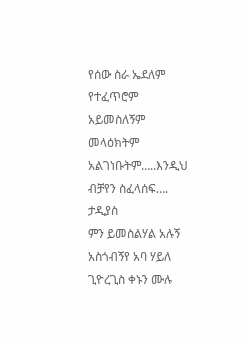የሰው ስራ ኤደለም
የተፈጥሮም
አይመስለኝም
መላዕክትም
አልገነቡትም…..እንዲህ ብቻየን ስፈላሰፍ….
ታዲያስ
ምን ይመስልሃል አሉኝ አስጎብኝየ አባ ሃይለ ጊዮረጊስ ቀኑን ሙሉ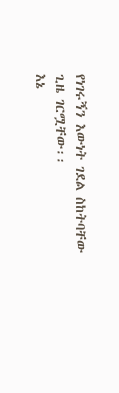የነገሩኝን እውነት ገደል ስከትባቸው ጊዜ ገርሟቸው፡፡
እኔ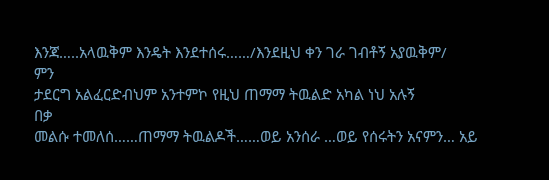እንጃ…..አላዉቅም እንዴት እንደተሰሩ……/እንደዚህ ቀን ገራ ገብቶኝ አያዉቅም/
ምን
ታደርግ አልፈርድብህም አንተምኮ የዚህ ጠማማ ትዉልድ አካል ነህ አሉኝ
በቃ
መልሱ ተመለሰ……ጠማማ ትዉልዶች……ወይ አንሰራ …ወይ የሰሩትን አናምን… አይ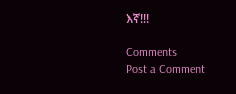እኛ!!!

Comments
Post a Comment